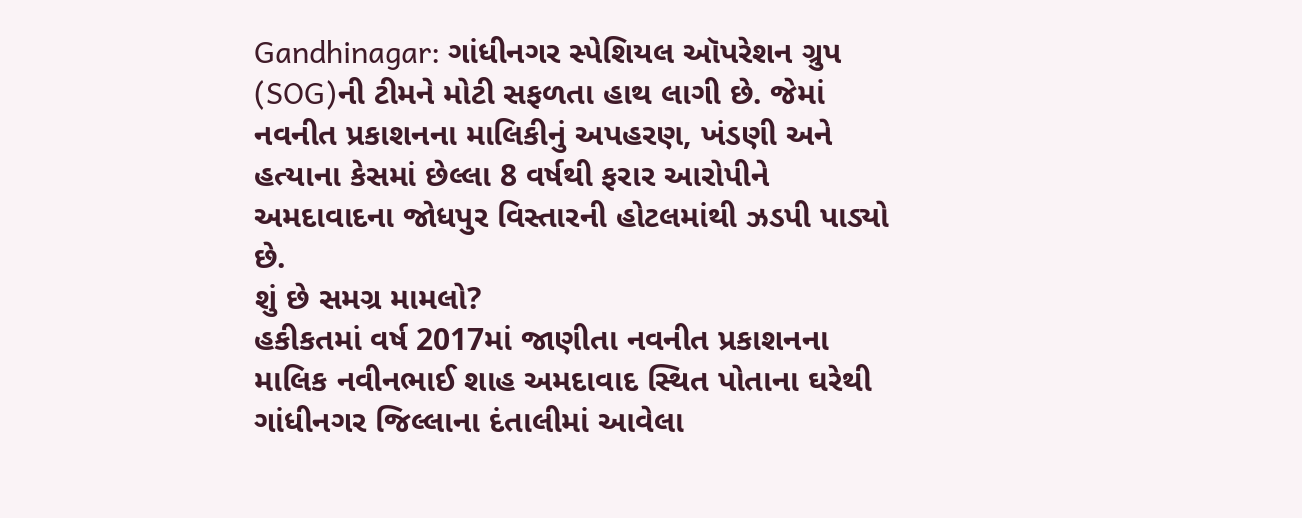Gandhinagar: ગાંધીનગર સ્પેશિયલ ઑપરેશન ગ્રુપ (SOG)ની ટીમને મોટી સફળતા હાથ લાગી છે. જેમાં નવનીત પ્રકાશનના માલિકીનું અપહરણ, ખંડણી અને હત્યાના કેસમાં છેલ્લા 8 વર્ષથી ફરાર આરોપીને અમદાવાદના જોધપુર વિસ્તારની હોટલમાંથી ઝડપી પાડ્યો છે.
શું છે સમગ્ર મામલો?
હકીકતમાં વર્ષ 2017માં જાણીતા નવનીત પ્રકાશનના માલિક નવીનભાઈ શાહ અમદાવાદ સ્થિત પોતાના ઘરેથી ગાંધીનગર જિલ્લાના દંતાલીમાં આવેલા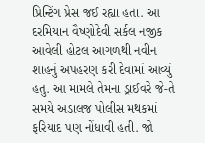પ્રિન્ટિંગ પ્રેસ જઈ રહ્યા હતા. આ દરમિયાન વૈષ્ણોદેવી સર્કલ નજીક આવેલી હોટલ આગળથી નવીન શાહનું અપહરણ કરી દેવામાં આવ્યું હતુ. આ મામલે તેમના ડ્રાઈવરે જે-તે સમયે અડાલજ પોલીસ મથકમાં ફરિયાદ પણ નોંધાવી હતી. જો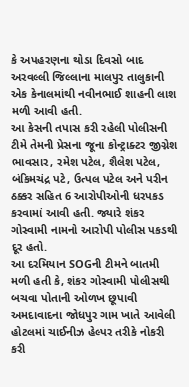કે અપહરણના થોડા દિવસો બાદ અરવલ્લી જિલ્લાના માલપુર તાલુકાની એક કેનાલમાંથી નવીનભાઈ શાહની લાશ મળી આવી હતી.
આ કેસની તપાસ કરી રહેલી પોલીસની ટીમે તેમની પ્રેસના જૂના કોન્ટ્રાક્ટર જીગ્નેશ ભાવસાર, રમેશ પટેલ, શૈલેશ પટેલ, બંકિમચંદ્ર પટે, ઉત્પલ પટેલ અને પરીન ઠક્કર સહિત 6 આરોપીઓની ધરપકડ કરવામાં આવી હતી. જ્યારે શંકર ગોસ્વામી નામનો આરોપી પોલીસ પકડથી દૂર હતો.
આ દરમિયાન SOGની ટીમને બાતમી મળી હતી કે, શંકર ગોસ્વામી પોલીસથી બચવા પોતાની ઓળખ છૂપાવી અમદાવાદના જોધપુર ગામ ખાતે આવેલી હોટલમાં ચાઈનીઝ હેલ્પર તરીકે નોકરી કરી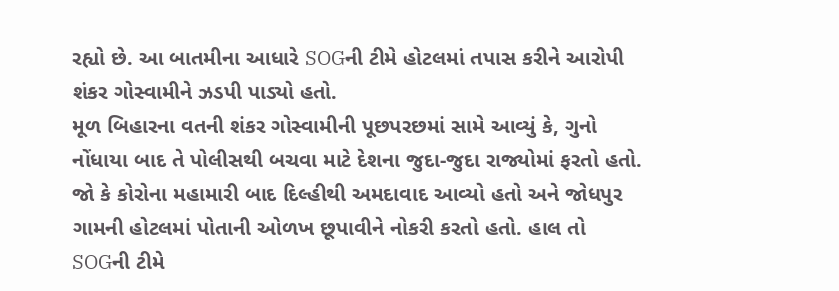રહ્યો છે. આ બાતમીના આધારે SOGની ટીમે હોટલમાં તપાસ કરીને આરોપી શંકર ગોસ્વામીને ઝડપી પાડ્યો હતો.
મૂળ બિહારના વતની શંકર ગોસ્વામીની પૂછપરછમાં સામે આવ્યું કે, ગુનો નોંધાયા બાદ તે પોલીસથી બચવા માટે દેશના જુદા-જુદા રાજ્યોમાં ફરતો હતો. જો કે કોરોના મહામારી બાદ દિલ્હીથી અમદાવાદ આવ્યો હતો અને જોધપુર ગામની હોટલમાં પોતાની ઓળખ છૂપાવીને નોકરી કરતો હતો. હાલ તો SOGની ટીમે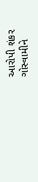આરોપી શંકર ગોસ્વામીને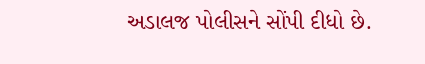અડાલજ પોલીસને સોંપી દીધો છે.